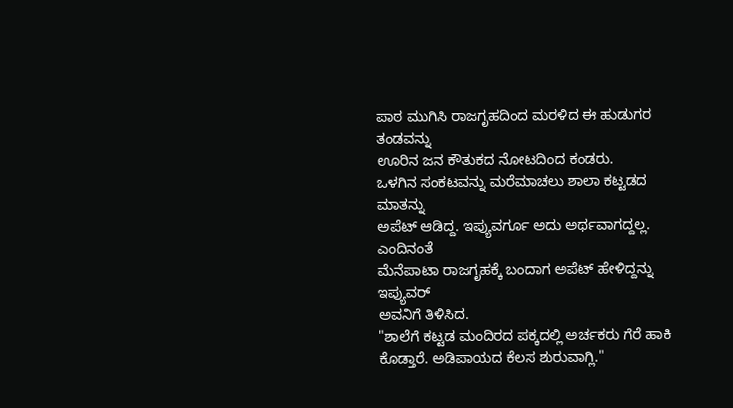ಪಾಠ ಮುಗಿಸಿ ರಾಜಗೃಹದಿಂದ ಮರಳಿದ ಈ ಹುಡುಗರ ತಂಡವನ್ನು
ಊರಿನ ಜನ ಕೌತುಕದ ನೋಟದಿಂದ ಕಂಡರು.
ಒಳಗಿನ ಸಂಕಟವನ್ನು ಮರೆಮಾಚಲು ಶಾಲಾ ಕಟ್ಟಡದ ಮಾತನ್ನು
ಅಪೆಟ್ ಆಡಿದ್ದ. ಇಪ್ಯುವರ್ಗೂ ಅದು ಅರ್ಥವಾಗದ್ದಲ್ಲ. ಎಂದಿನಂತೆ
ಮೆನೆಪಾಟಾ ರಾಜಗೃಹಕ್ಕೆ ಬಂದಾಗ ಅಪೆಟ್ ಹೇಳಿದ್ದನ್ನು ಇಪ್ಯುವರ್
ಅವನಿಗೆ ತಿಳಿಸಿದ.
"ಶಾಲೆಗೆ ಕಟ್ಟಡ ಮಂದಿರದ ಪಕ್ಕದಲ್ಲಿ ಅರ್ಚಕರು ಗೆರೆ ಹಾಕಿ
ಕೊಡ್ತಾರೆ. ಅಡಿಪಾಯದ ಕೆಲಸ ಶುರುವಾಗ್ಲಿ."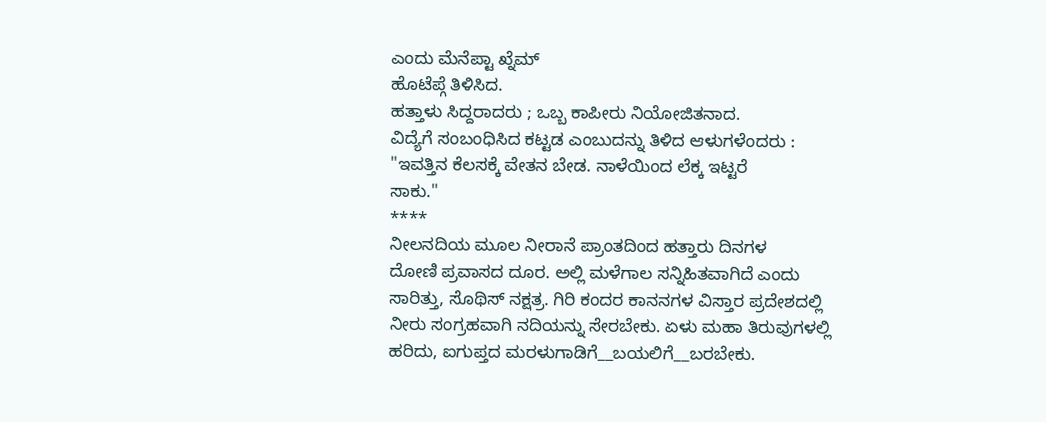ಎಂದು ಮೆನೆಪ್ಟಾ ಖ್ನೆಮ್
ಹೊಟೆಪ್ಗೆ ತಿಳಿಸಿದ.
ಹತ್ತಾಳು ಸಿದ್ದರಾದರು ; ಒಬ್ಬ ಕಾಪೀರು ನಿಯೋಜಿತನಾದ.
ವಿದ್ಯೆಗೆ ಸಂಬಂಧಿಸಿದ ಕಟ್ಟಡ ಎಂಬುದನ್ನು ತಿಳಿದ ಆಳುಗಳೆಂದರು :
"ಇವತ್ತಿನ ಕೆಲಸಕ್ಕೆ ವೇತನ ಬೇಡ. ನಾಳೆಯಿಂದ ಲೆಕ್ಕ ಇಟ್ಟರೆ
ಸಾಕು."
****
ನೀಲನದಿಯ ಮೂಲ ನೀರಾನೆ ಪ್ರಾಂತದಿಂದ ಹತ್ತಾರು ದಿನಗಳ
ದೋಣಿ ಪ್ರವಾಸದ ದೂರ. ಅಲ್ಲಿ ಮಳೆಗಾಲ ಸನ್ನಿಹಿತವಾಗಿದೆ ಎಂದು
ಸಾರಿತ್ತು, ಸೊಥಿಸ್ ನಕ್ಷತ್ರ. ಗಿರಿ ಕಂದರ ಕಾನನಗಳ ವಿಸ್ತಾರ ಪ್ರದೇಶದಲ್ಲಿ
ನೀರು ಸಂಗ್ರಹವಾಗಿ ನದಿಯನ್ನು ಸೇರಬೇಕು. ಏಳು ಮಹಾ ತಿರುವುಗಳಲ್ಲಿ
ಹರಿದು, ಐಗುಪ್ತದ ಮರಳುಗಾಡಿಗೆ__ಬಯಲಿಗೆ__ಬರಬೇಕು.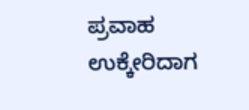ಪ್ರವಾಹ
ಉಕ್ಕೇರಿದಾಗ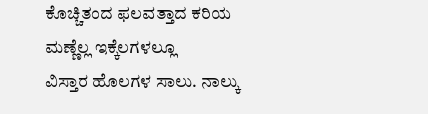ಕೊಚ್ಚಿತಂದ ಫಲವತ್ತಾದ ಕರಿಯ ಮಣ್ಣೆಲ್ಲ ಇಕ್ಕೆಲಗಳಲ್ಲೂ
ವಿಸ್ತಾರ ಹೊಲಗಳ ಸಾಲು. ನಾಲ್ಕು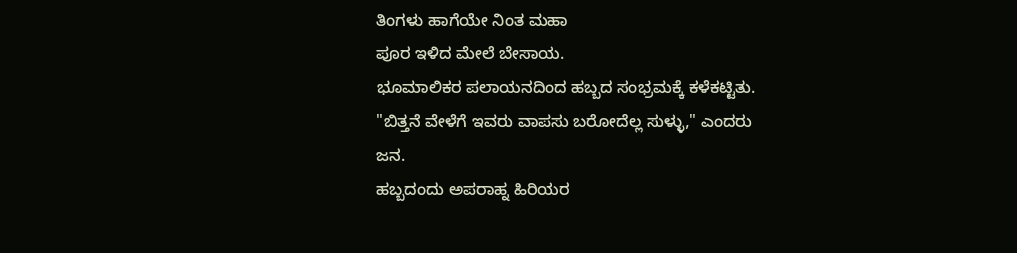ತಿಂಗಳು ಹಾಗೆಯೇ ನಿಂತ ಮಹಾ
ಪೂರ ಇಳಿದ ಮೇಲೆ ಬೇಸಾಯ.
ಭೂಮಾಲಿಕರ ಪಲಾಯನದಿಂದ ಹಬ್ಬದ ಸಂಭ್ರಮಕ್ಕೆ ಕಳೆಕಟ್ಟಿತು.
"ಬಿತ್ತನೆ ವೇಳೆಗೆ ಇವರು ವಾಪಸು ಬರೋದೆಲ್ಲ ಸುಳ್ಳು," ಎಂದರು
ಜನ.
ಹಬ್ಬದಂದು ಅಪರಾಹ್ನ ಹಿರಿಯರ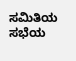ಸಮಿತಿಯ ಸಭೆಯ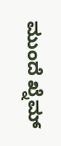ಮುಂದೆ ಖ್ನೆಮ್